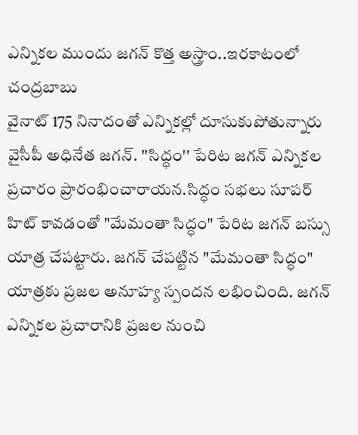ఎన్నికల ముందు జగన్ కొత్త అస్త్రాం..ఇరకాటంలో చంద్రబాబు
వైనాట్ 175 నినాదంతో ఎన్నికల్లో దూసుకుపోతున్నారు వైసీపీ అధినేత జగన్. ''సిద్ధం'' పేరిట జగన్ ఎన్నికల ప్రచారం ప్రారంభించారాయన.సిద్ధం సభలు సూపర్ హిట్ కావడంతో "మేమంతా సిద్ధం" పేరిట జగన్ బస్సు యాత్ర చేపట్టారు. జగన్ చేపట్టిన "మేమంతా సిద్ధం" యాత్రకు ప్రజల అనూహ్య స్పందన లభించింది. జగన్ ఎన్నికల ప్రచారానికి ప్రజల నుంచి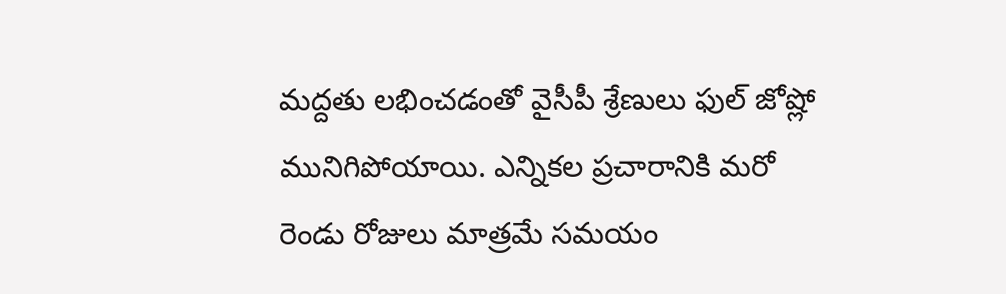మద్దతు లభించడంతో వైసీపీ శ్రేణులు ఫుల్ జోష్లో మునిగిపోయాయి. ఎన్నికల ప్రచారానికి మరో రెండు రోజులు మాత్రమే సమయం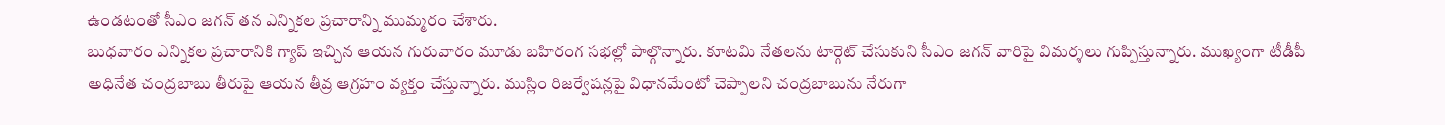ఉండటంతో సీఎం జగన్ తన ఎన్నికల ప్రచారాన్ని ముమ్మరం చేశారు.
బుధవారం ఎన్నికల ప్రచారానికి గ్యాప్ ఇచ్చిన ఆయన గురువారం మూడు బహిరంగ సభల్లో పాల్గొన్నారు. కూటమి నేతలను టార్గెట్ చేసుకుని సీఎం జగన్ వారిపై విమర్శలు గుప్పిస్తున్నారు. ముఖ్యంగా టీడీపీ అధినేత చంద్రబాబు తీరుపై ఆయన తీవ్ర ఆగ్రహం వ్యక్తం చేస్తున్నారు. ముస్లిం రిజర్వేషన్లపై విధానమేంటో చెప్పాలని చంద్రబాబును నేరుగా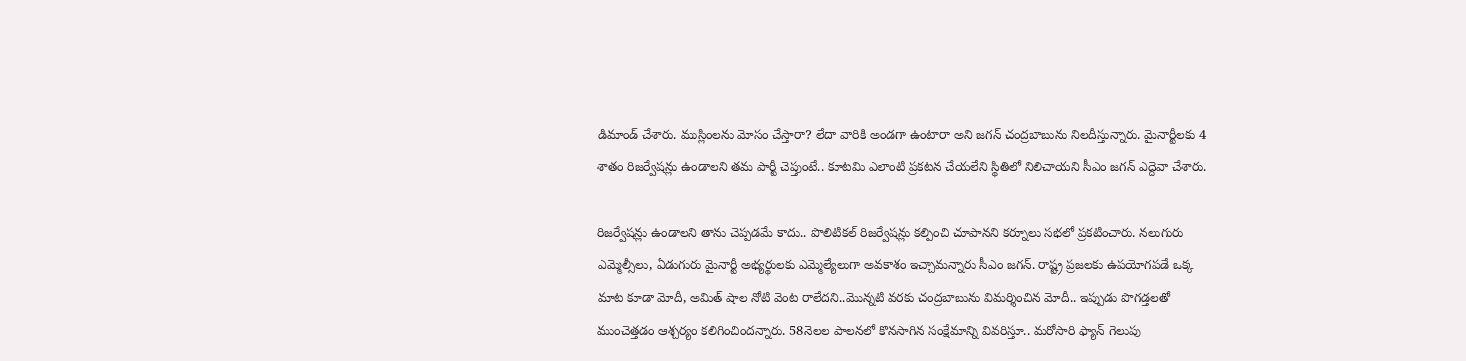డిమాండ్ చేశారు. ముస్లింలను మోసం చేస్తారా? లేదా వారికి అండగా ఉంటారా అని జగన్ చంద్రబాబును నిలదీస్తున్నారు. మైనార్టీలకు 4 శాతం రిజర్వేషన్లు ఉండాలని తమ పార్టీ చెప్తుంటే.. కూటమి ఎలాంటి ప్రకటన చేయలేని స్థితిలో నిలిచాయని సీఎం జగన్ ఎద్దెవా చేశారు.

రిజర్వేషన్లు ఉండాలని తాను చెప్పడమే కాదు.. పొలిటికల్ రిజర్వేషన్లు కల్పించి చూపానని కర్నూలు సభలో ప్రకటించారు. నలుగురు ఎమ్మెల్సీలు, ఏడుగురు మైనార్టీ అభ్యర్థులకు ఎమ్మెల్యేలుగా అవకాశం ఇచ్చామన్నారు సీఎం జగన్. రాష్ట్ర ప్రజలకు ఉపయోగపడే ఒక్క మాట కూడా మోదీ, అమిత్ షాల నోటి వెంట రాలేదని..మొన్నటి వరకు చంద్రబాబును విమర్శించిన మోదీ.. ఇప్పుడు పొగడ్తలతో ముంచెత్తడం ఆశ్చర్యం కలిగించిందన్నారు. 58నెలల పాలనలో కొనసాగిన సంక్షేమాన్ని వివరిస్తూ.. మరోసారి ఫ్యాన్ గెలుపు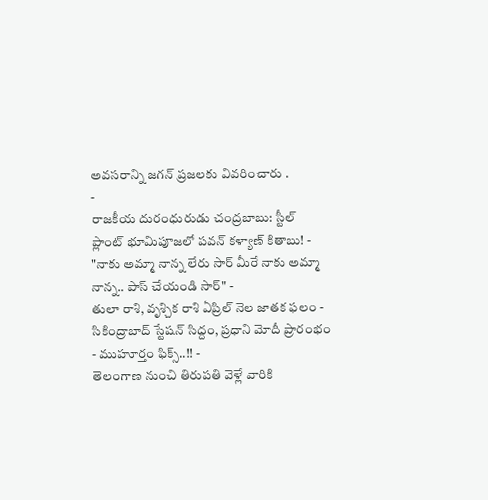అవసరాన్ని జగన్ ప్రజలకు వివరించారు .
-
రాజకీయ దురంధురుడు చంద్రబాబు: స్టీల్ ప్లాంట్ భూమిపూజలో పవన్ కళ్యాణ్ కితాబు! -
"నాకు అమ్మా నాన్న లేరు సార్ మీరే నాకు అమ్మా నాన్న.. పాస్ చేయండి సార్" -
తులా రాశి, వృశ్చిక రాశి ఏప్రిల్ నెల జాతక ఫలం -
సికింద్రాబాద్ స్టేషన్ సిద్దం, ప్రధాని మోదీ ప్రారంభం - ముహూర్తం ఫిక్స్..!! -
తెలంగాణ నుంచి తిరుపతి వెళ్లే వారికి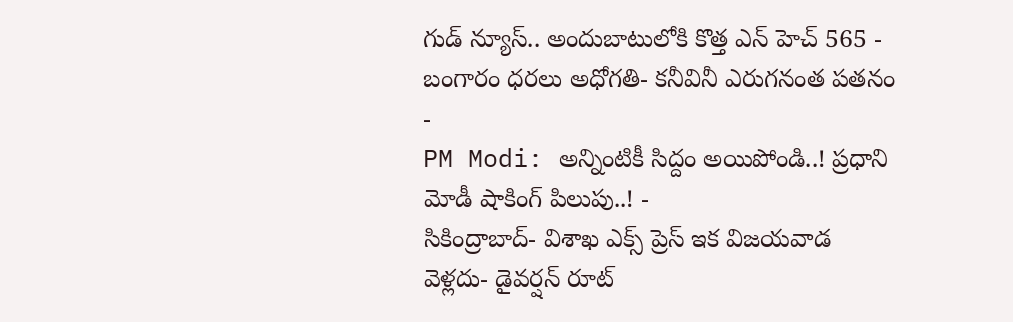గుడ్ న్యూస్.. అందుబాటులోకి కొత్త ఎన్ హెచ్ 565 -
బంగారం ధరలు అధోగతి- కనీవినీ ఎరుగనంత పతనం -
PM Modi: అన్నింటికీ సిద్దం అయిపోండి..! ప్రధాని మోడీ షాకింగ్ పిలుపు..! -
సికింద్రాబాద్- విశాఖ ఎక్స్ ప్రెస్ ఇక విజయవాడ వెళ్లదు- డైవర్షన్ రూట్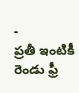-
ప్రతీ ఇంటికీ రెండు ఫ్రీ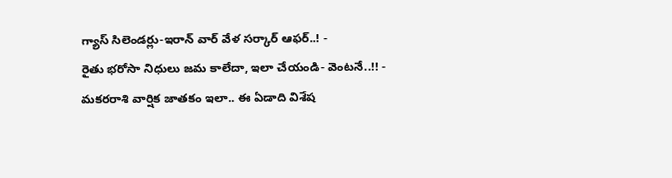గ్యాస్ సిలెండర్లు-ఇరాన్ వార్ వేళ సర్కార్ ఆఫర్..! -
రైతు భరోసా నిధులు జమ కాలేదా, ఇలా చేయండి- వెంటనే..!! -
మకరరాశి వార్షిక జాతకం ఇలా.. ఈ ఏడాది విశేష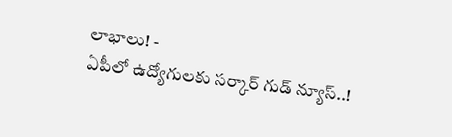లాభాలు! -
ఏపీలో ఉద్యోగులకు సర్కార్ గుడ్ న్యూస్..!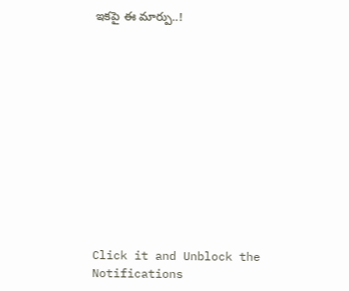ఇకపై ఈ మార్పు..!












Click it and Unblock the Notifications